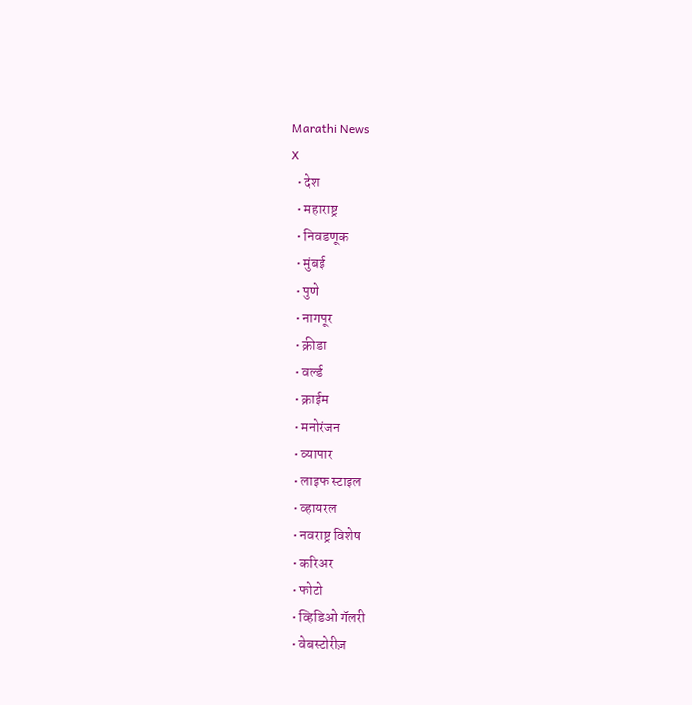Marathi News
X
  • देश
  • महाराष्ट्र
  • निवडणूक
  • मुंबई
  • पुणे
  • नागपूर
  • क्रीडा
  • वर्ल्ड
  • क्राईम
  • मनोरंजन
  • व्यापार
  • लाइफ स्टाइल
  • व्हायरल
  • नवराष्ट्र विशेष
  • करिअर
  • फोटो
  • व्हिडिओ गॅलरी
  • वेबस्टोरीज़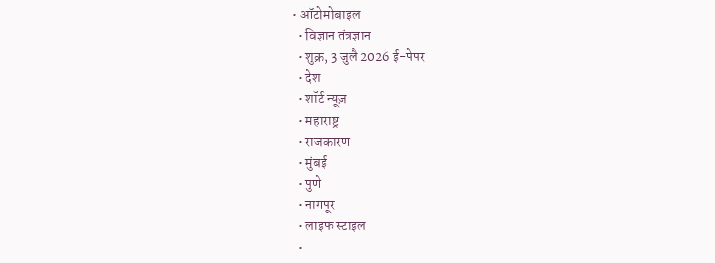• ऑटोमोबाइल
  • विज्ञान तंत्रज्ञान
  • शुक्र, 3 जुलै 2026 ई-पेपर
  • देश
  • शॉर्ट न्यूज़
  • महाराष्ट्र
  • राजकारण
  • मुंबई
  • पुणे
  • नागपूर
  • लाइफ स्टाइल
  •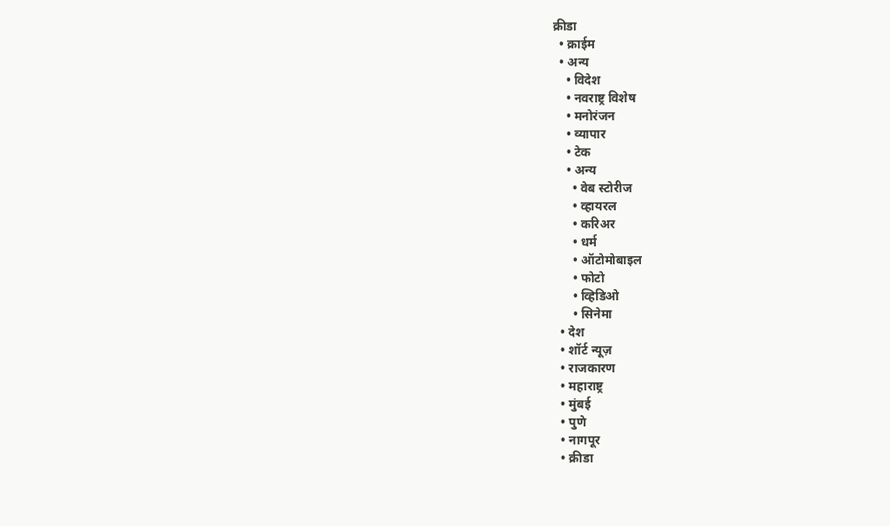क्रीडा
  • क्राईम
  • अन्य
    • विदेश
    • नवराष्ट्र विशेष
    • मनोरंजन
    • व्यापार
    • टेक
    • अन्य
      • वेब स्टोरीज
      • व्हायरल
      • करिअर
      • धर्म
      • ऑटोमोबाइल
      • फोटो
      • व्हिडिओ
      • सिनेमा
  • देश
  • शॉर्ट न्यूज़
  • राजकारण
  • महाराष्ट्र
  • मुंबई
  • पुणे
  • नागपूर
  • क्रीडा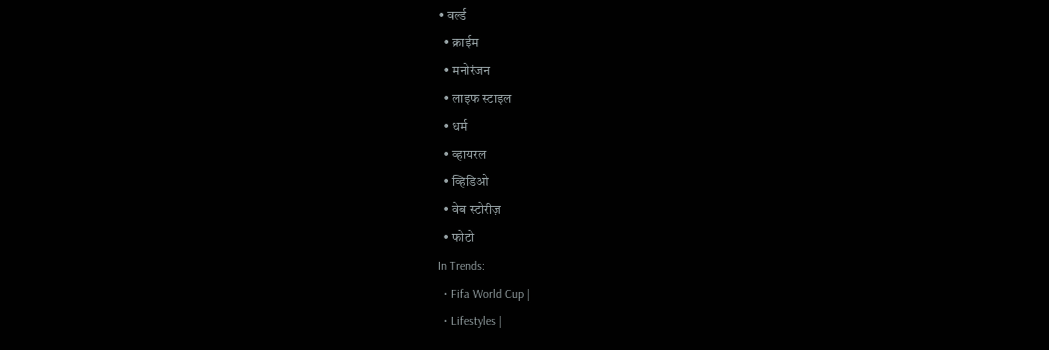• वर्ल्ड
  • क्राईम
  • मनोरंजन
  • लाइफ स्टाइल
  • धर्म
  • व्हायरल
  • व्हिडिओ
  • वेब स्टोरीज़
  • फोटो
In Trends:
  • Fifa World Cup |
  • Lifestyles |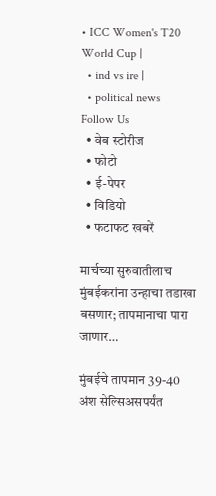• ICC Women's T20 World Cup |
  • ind vs ire |
  • political news
Follow Us
  • वेब स्टोरीज
  • फोटो
  • ई-पेपर
  • विडियो
  • फटाफट खबरें

मार्चच्या सुरुवातीलाच मुंबईकरांना उन्हाचा तडाखा बसणार; तापमानाचा पारा जाणार…

मुंबईचे तापमान 39-40 अंश सेल्सिअसपर्यंत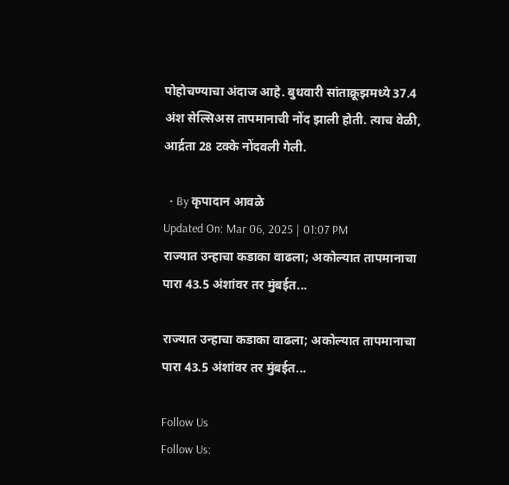पोहोचण्याचा अंदाज आहे. बुधवारी सांताक्रूझमध्ये 37.4 अंश सेल्सिअस तापमानाची नोंद झाली होती. त्याच वेळी, आर्द्रता 28 टक्के नोंदवली गेली.

  • By कृपादान आवळे
Updated On: Mar 06, 2025 | 01:07 PM
राज्यात उन्हाचा कडाका वाढला; अकोल्यात तापमानाचा पारा 43.5 अंशांवर तर मुंबईत...

राज्यात उन्हाचा कडाका वाढला; अकोल्यात तापमानाचा पारा 43.5 अंशांवर तर मुंबईत...

Follow Us
Follow Us: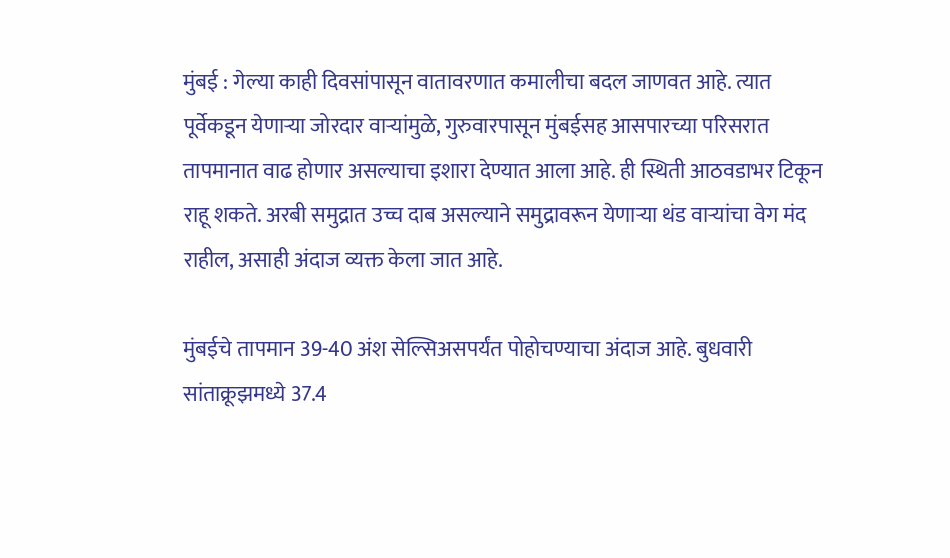मुंबई : गेल्या काही दिवसांपासून वातावरणात कमालीचा बदल जाणवत आहे. त्यात पूर्वेकडून येणाऱ्या जोरदार वाऱ्यांमुळे, गुरुवारपासून मुंबईसह आसपारच्या परिसरात तापमानात वाढ होणार असल्याचा इशारा देण्यात आला आहे. ही स्थिती आठवडाभर टिकून राहू शकते. अरबी समुद्रात उच्च दाब असल्याने समुद्रावरून येणाऱ्या थंड वाऱ्यांचा वेग मंद राहील, असाही अंदाज व्यक्त केला जात आहे.

मुंबईचे तापमान 39-40 अंश सेल्सिअसपर्यंत पोहोचण्याचा अंदाज आहे. बुधवारी सांताक्रूझमध्ये 37.4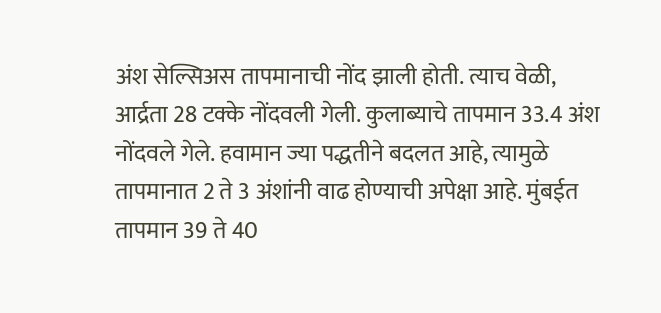अंश सेल्सिअस तापमानाची नोंद झाली होती. त्याच वेळी, आर्द्रता 28 टक्के नोंदवली गेली. कुलाब्याचे तापमान 33.4 अंश नोंदवले गेले. हवामान ज्या पद्धतीने बदलत आहे, त्यामुळे तापमानात 2 ते 3 अंशांनी वाढ होण्याची अपेक्षा आहे. मुंबईत तापमान 39 ते 40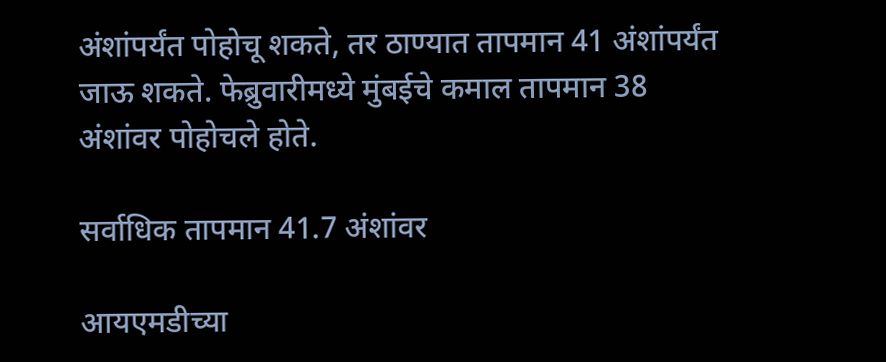अंशांपर्यंत पोहोचू शकते, तर ठाण्यात तापमान 41 अंशांपर्यंत जाऊ शकते. फेब्रुवारीमध्ये मुंबईचे कमाल तापमान 38 अंशांवर पोहोचले होते.

सर्वाधिक तापमान 41.7 अंशांवर

आयएमडीच्या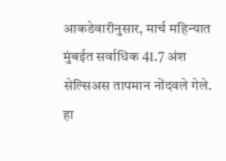आकडेवारीनुसार, मार्च महिन्यात मुंबईत सर्वाधिक 41.7 अंश सेल्सिअस तापमान नोंदवले गेले. हा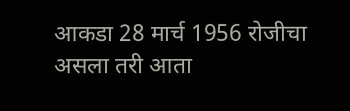आकडा 28 मार्च 1956 रोजीचा असला तरी आता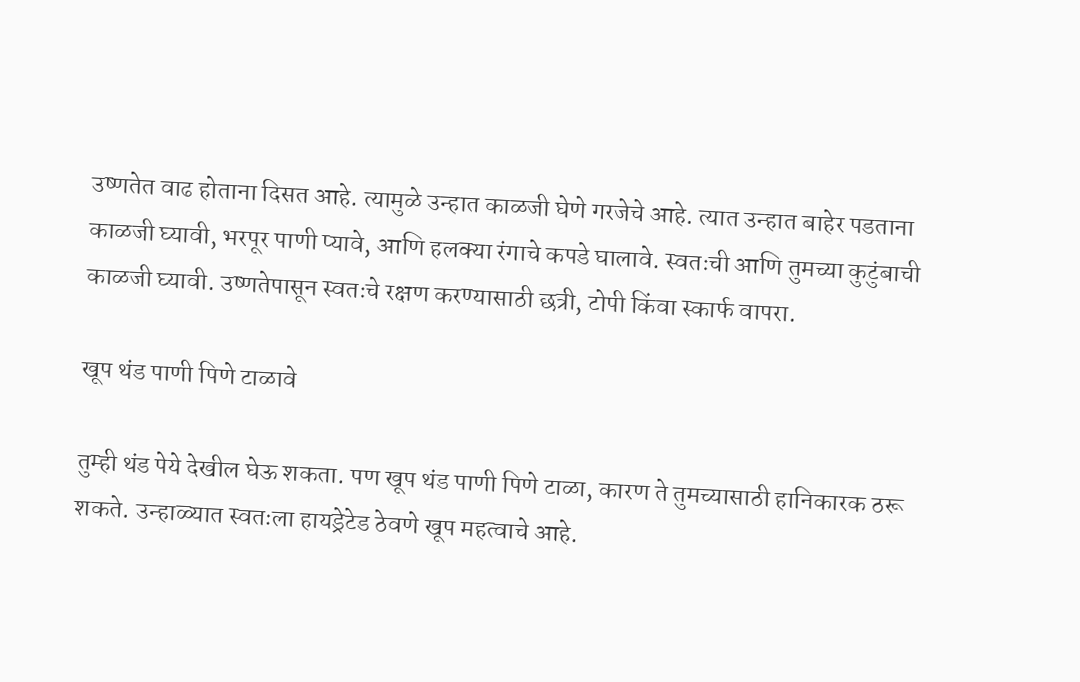उष्णतेत वाढ होताना दिसत आहे. त्यामुळे उन्हात काळजी घेणे गरजेचे आहे. त्यात उन्हात बाहेर पडताना काळजी घ्यावी, भरपूर पाणी प्यावे, आणि हलक्या रंगाचे कपडे घालावे. स्वतःची आणि तुमच्या कुटुंबाची काळजी घ्यावी. उष्णतेपासून स्वतःचे रक्षण करण्यासाठी छत्री, टोपी किंवा स्कार्फ वापरा.

खूप थंड पाणी पिणे टाळावे

तुम्ही थंड पेये देखील घेऊ शकता. पण खूप थंड पाणी पिणे टाळा, कारण ते तुमच्यासाठी हानिकारक ठरू शकते. उन्हाळ्यात स्वतःला हायड्रेटेड ठेवणे खूप महत्वाचे आहे.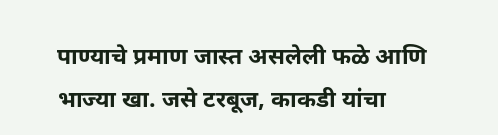पाण्याचे प्रमाण जास्त असलेली फळे आणि भाज्या खा. जसे टरबूज, काकडी यांचा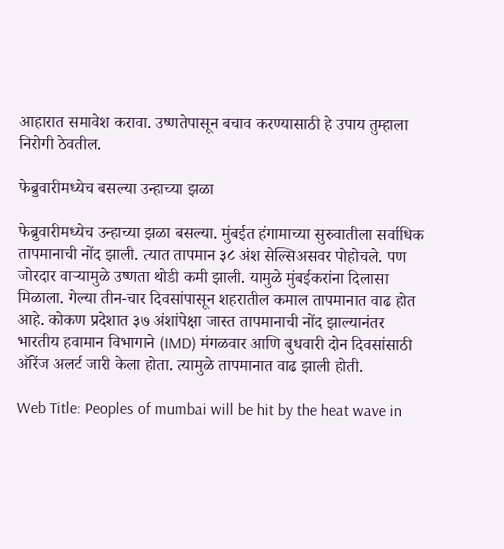आहारात समावेश करावा. उष्णतेपासून बचाव करण्यासाठी हे उपाय तुम्हाला निरोगी ठेवतील.

फेब्रुवारीमध्येच बसल्या उन्हाच्या झळा

फेब्रुवारीमध्येच उन्हाच्या झळा बसल्या. मुंबईत हंगामाच्या सुरुवातीला सर्वाधिक तापमानाची नोंद झाली. त्यात तापमान ३८ अंश सेल्सिअसवर पोहोचले. पण जोरदार वाऱ्यामुळे उष्णता थोडी कमी झाली. यामुळे मुंबईकरांना दिलासा मिळाला. गेल्या तीन-चार दिवसांपासून शहरातील कमाल तापमानात वाढ होत आहे. कोकण प्रदेशात ३७ अंशांपेक्षा जास्त तापमानाची नोंद झाल्यानंतर भारतीय हवामान विभागाने (IMD) मंगळवार आणि बुधवारी दोन दिवसांसाठी ऑरेंज अलर्ट जारी केला होता. त्यामुळे तापमानात वाढ झाली होती.

Web Title: Peoples of mumbai will be hit by the heat wave in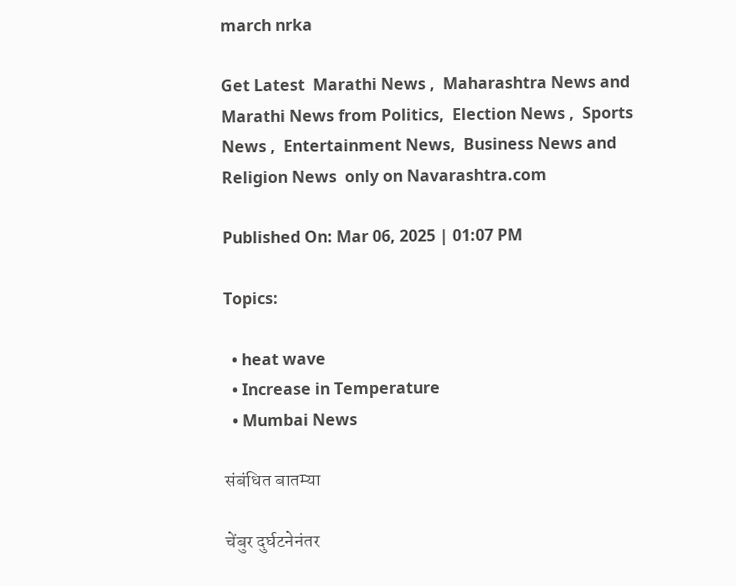march nrka

Get Latest  Marathi News ,  Maharashtra News and  Marathi News from Politics,  Election News ,  Sports News ,  Entertainment News,  Business News and   Religion News  only on Navarashtra.com

Published On: Mar 06, 2025 | 01:07 PM

Topics:

  • heat wave
  • Increase in Temperature
  • Mumbai News

संबंधित बातम्या

चेंबुर दुर्घटनेनंतर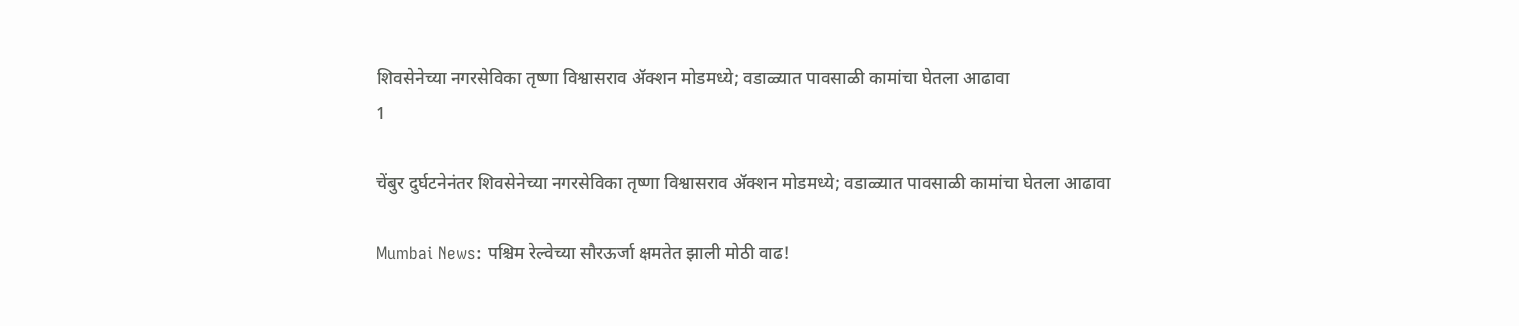शिवसेनेच्या नगरसेविका तृष्णा विश्वासराव ॲक्शन मोडमध्ये; वडाळ्यात पावसाळी कामांचा घेतला आढावा
1

चेंबुर दुर्घटनेनंतर शिवसेनेच्या नगरसेविका तृष्णा विश्वासराव ॲक्शन मोडमध्ये; वडाळ्यात पावसाळी कामांचा घेतला आढावा

Mumbai News: पश्चिम रेल्वेच्या सौरऊर्जा क्षमतेत झाली मोठी वाढ!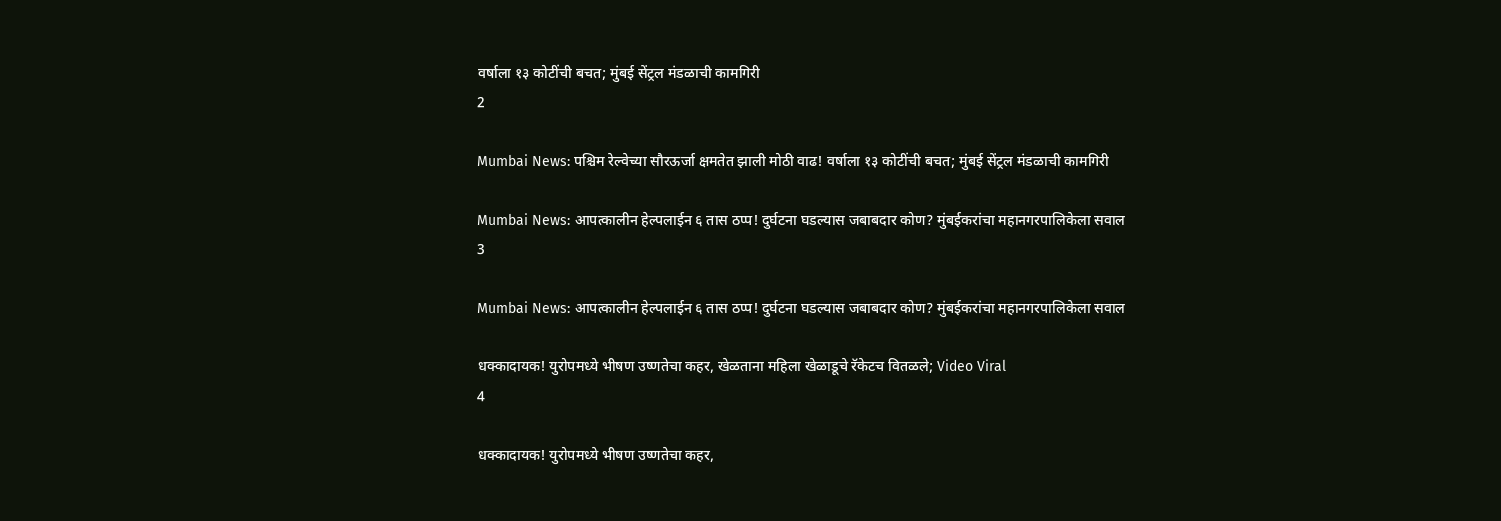वर्षाला १३ कोटींची बचत; मुंबई सेंट्रल मंडळाची कामगिरी
2

Mumbai News: पश्चिम रेल्वेच्या सौरऊर्जा क्षमतेत झाली मोठी वाढ! वर्षाला १३ कोटींची बचत; मुंबई सेंट्रल मंडळाची कामगिरी

Mumbai News: आपत्कालीन हेल्पलाईन ६ तास ठप्प! दुर्घटना घडल्यास जबाबदार कोण? मुंबईकरांचा महानगरपालिकेला सवाल
3

Mumbai News: आपत्कालीन हेल्पलाईन ६ तास ठप्प! दुर्घटना घडल्यास जबाबदार कोण? मुंबईकरांचा महानगरपालिकेला सवाल

धक्कादायक! युरोपमध्ये भीषण उष्णतेचा कहर, खेळताना महिला खेळाडूचे रॅकेटच वितळले; Video Viral
4

धक्कादायक! युरोपमध्ये भीषण उष्णतेचा कहर,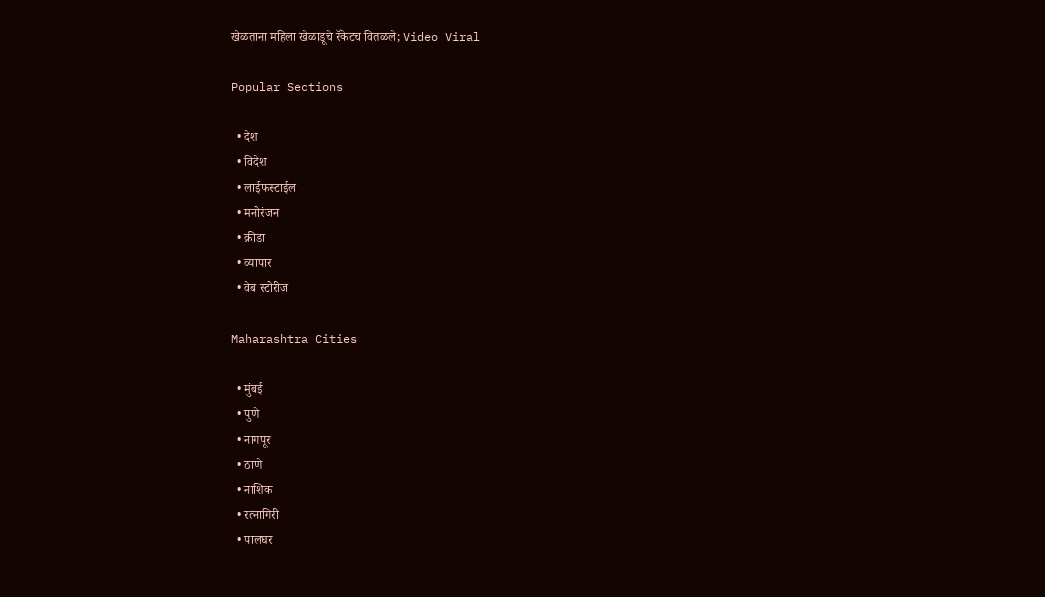खेळताना महिला खेळाडूचे रॅकेटच वितळले; Video Viral

Popular Sections

  • देश
  • विदेश
  • लाईफस्टाईल
  • मनोरंजन
  • क्रीडा
  • व्यापार
  • वेब स्टोरीज

Maharashtra Cities

  • मुंबई
  • पुणे
  • नागपूर
  • ठाणे
  • नाशिक
  • रत्नागिरी
  • पालघर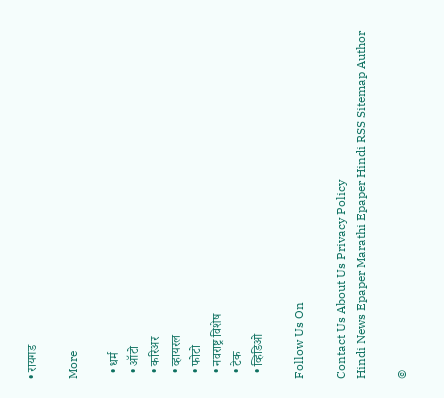• रायगड

More

  • धर्म
  • ऑटो
  • करिअर
  • व्हायरल
  • फोटो
  • नवराष्ट्र विशेष
  • टेक
  • व्हिडिओ

Follow Us On

Contact Us About Us Privacy Policy
Hindi News Epaper Marathi Epaper Hindi RSS Sitemap Author

©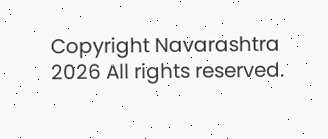Copyright Navarashtra 2026 All rights reserved.